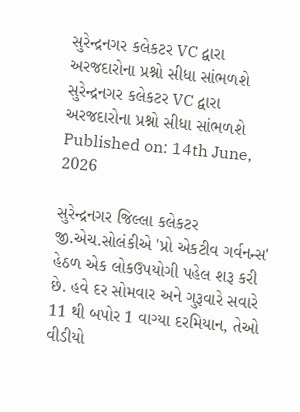સુરેન્દ્રનગર કલેકટર VC દ્વારા અરજદારોના પ્રશ્નો સીધા સાંભળશે
સુરેન્દ્રનગર કલેકટર VC દ્વારા અરજદારોના પ્રશ્નો સીધા સાંભળશે
Published on: 14th June, 2026

સુરેન્દ્રનગર જિલ્લા કલેકટર જી.એચ.સોલંકીએ 'પ્રો એકટીવ ગર્વનન્સ' હેઠળ એક લોકઉપયોગી પહેલ શરૂ કરી છે. હવે દર સોમવાર અને ગુરૂવારે સવારે 11 થી બપોર 1 વાગ્યા દરમિયાન, તેઓ વીડીયો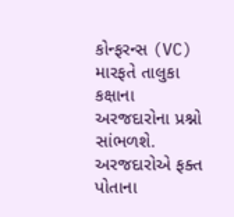કોન્ફરન્સ (VC) મારફતે તાલુકા કક્ષાના અરજદારોના પ્રશ્નો સાંભળશે. અરજદારોએ ફક્ત પોતાના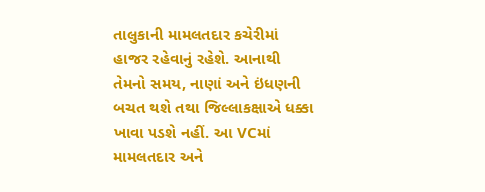તાલુકાની મામલતદાર કચેરીમાં હાજર રહેવાનું રહેશે. આનાથી તેમનો સમય, નાણાં અને ઇંધણની બચત થશે તથા જિલ્લાકક્ષાએ ધક્કા ખાવા પડશે નહીં. આ VCમાં મામલતદાર અને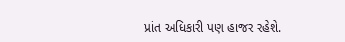પ્રાંત અધિકારી પણ હાજર રહેશે.